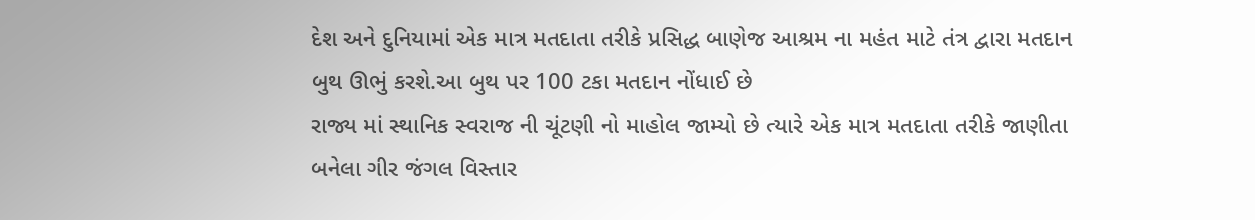દેશ અને દુનિયામાં એક માત્ર મતદાતા તરીકે પ્રસિદ્ધ બાણેજ આશ્રમ ના મહંત માટે તંત્ર દ્વારા મતદાન બુથ ઊભું કરશે.આ બુથ પર 100 ટકા મતદાન નોંધાઈ છે
રાજ્ય માં સ્થાનિક સ્વરાજ ની ચૂંટણી નો માહોલ જામ્યો છે ત્યારે એક માત્ર મતદાતા તરીકે જાણીતા બનેલા ગીર જંગલ વિસ્તાર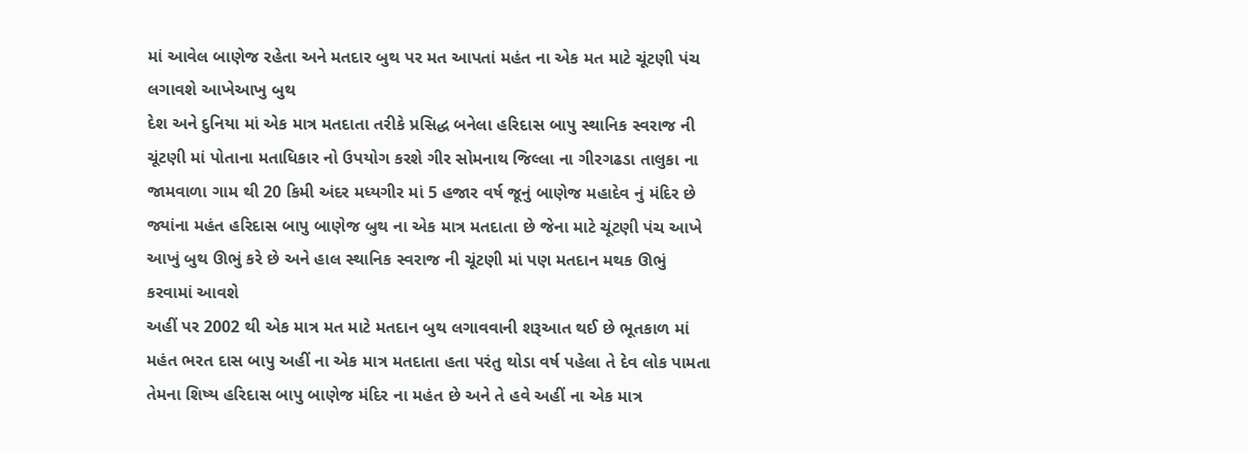માં આવેલ બાણેજ રહેતા અને મતદાર બુથ પર મત આપતાં મહંત ના એક મત માટે ચૂંટણી પંચ લગાવશે આખેઆખુ બુથ
દેશ અને દુનિયા માં એક માત્ર મતદાતા તરીકે પ્રસિદ્ધ બનેલા હરિદાસ બાપુ સ્થાનિક સ્વરાજ ની ચૂંટણી માં પોતાના મતાધિકાર નો ઉપયોગ કરશે ગીર સોમનાથ જિલ્લા ના ગીરગઢડા તાલુકા ના જામવાળા ગામ થી 20 કિમી અંદર મધ્યગીર માં 5 હજાર વર્ષ જૂનું બાણેજ મહાદેવ નું મંદિર છે જ્યાંના મહંત હરિદાસ બાપુ બાણેજ બુથ ના એક માત્ર મતદાતા છે જેના માટે ચૂંટણી પંચ આખે આખું બુથ ઊભું કરે છે અને હાલ સ્થાનિક સ્વરાજ ની ચૂંટણી માં પણ મતદાન મથક ઊભું કરવામાં આવશે
અહીં પર 2002 થી એક માત્ર મત માટે મતદાન બુથ લગાવવાની શરૂઆત થઈ છે ભૂતકાળ માં મહંત ભરત દાસ બાપુ અહીં ના એક માત્ર મતદાતા હતા પરંતુ થોડા વર્ષ પહેલા તે દેવ લોક પામતા તેમના શિષ્ય હરિદાસ બાપુ બાણેજ મંદિર ના મહંત છે અને તે હવે અહીં ના એક માત્ર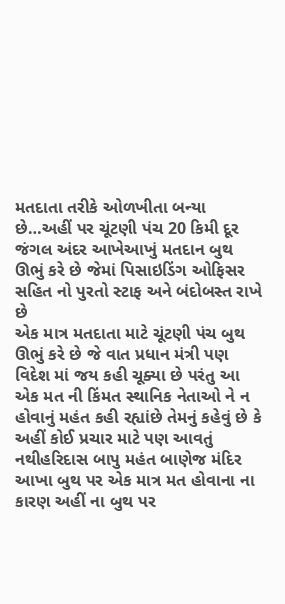મતદાતા તરીકે ઓળખીતા બન્યા છે…અહીં પર ચૂંટણી પંચ 20 કિમી દૂર જંગલ અંદર આખેઆખું મતદાન બુથ ઊભું કરે છે જેમાં પિસાઇડિંગ ઓફિસર સહિત નો પુરતો સ્ટાફ અને બંદોબસ્ત રાખે છે
એક માત્ર મતદાતા માટે ચૂંટણી પંચ બુથ ઊભું કરે છે જે વાત પ્રધાન મંત્રી પણ વિદેશ માં જય કહી ચૂક્યા છે પરંતુ આ એક મત ની કિંમત સ્થાનિક નેતાઓ ને ન હોવાનું મહંત કહી રહ્યાંછે તેમનું કહેવું છે કે અહીં કોઈ પ્રચાર માટે પણ આવતું નથીહરિદાસ બાપુ મહંત બાણેજ મંદિર આખા બુથ પર એક માત્ર મત હોવાના ના કારણ અહીં ના બુથ પર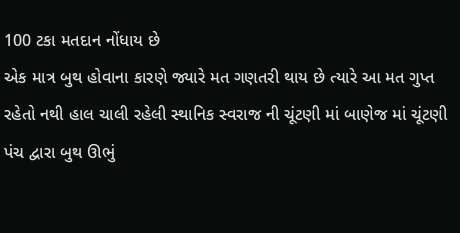100 ટકા મતદાન નોંધાય છે
એક માત્ર બુથ હોવાના કારણે જ્યારે મત ગણતરી થાય છે ત્યારે આ મત ગુપ્ત રહેતો નથી હાલ ચાલી રહેલી સ્થાનિક સ્વરાજ ની ચૂંટણી માં બાણેજ માં ચૂંટણી પંચ દ્વારા બુથ ઊભું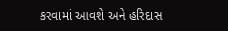કરવામાં આવશે અને હરિદાસ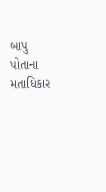બાપુ પોતાના મતાધિકાર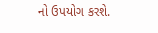નો ઉપયોગ કરશે.